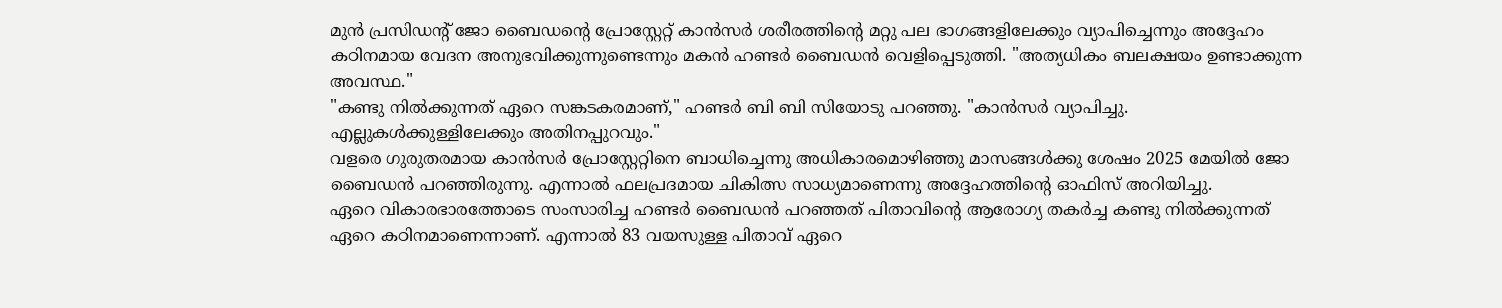മുൻ പ്രസിഡന്റ് ജോ ബൈഡന്റെ പ്രോസ്റ്റേറ്റ് കാൻസർ ശരീരത്തിന്റെ മറ്റു പല ഭാഗങ്ങളിലേക്കും വ്യാപിച്ചെന്നും അദ്ദേഹം കഠിനമായ വേദന അനുഭവിക്കുന്നുണ്ടെന്നും മകൻ ഹണ്ടർ ബൈഡൻ വെളിപ്പെടുത്തി. "അത്യധികം ബലക്ഷയം ഉണ്ടാക്കുന്ന അവസ്ഥ."
"കണ്ടു നിൽക്കുന്നത് ഏറെ സങ്കടകരമാണ്," ഹണ്ടർ ബി ബി സിയോടു പറഞ്ഞു. "കാൻസർ വ്യാപിച്ചു. എല്ലുകൾക്കുള്ളിലേക്കും അതിനപ്പുറവും."
വളരെ ഗുരുതരമായ കാൻസർ പ്രോസ്റ്റേറ്റിനെ ബാധിച്ചെന്നു അധികാരമൊഴിഞ്ഞു മാസങ്ങൾക്കു ശേഷം 2025 മേയിൽ ജോ ബൈഡൻ പറഞ്ഞിരുന്നു. എന്നാൽ ഫലപ്രദമായ ചികിത്സ സാധ്യമാണെന്നു അദ്ദേഹത്തിന്റെ ഓഫിസ് അറിയിച്ചു.
ഏറെ വികാരഭാരത്തോടെ സംസാരിച്ച ഹണ്ടർ ബൈഡൻ പറഞ്ഞത് പിതാവിന്റെ ആരോഗ്യ തകർച്ച കണ്ടു നിൽക്കുന്നത് ഏറെ കഠിനമാണെന്നാണ്. എന്നാൽ 83 വയസുള്ള പിതാവ് ഏറെ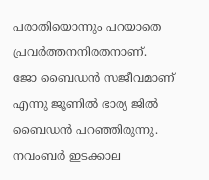പരാതിയൊന്നും പറയാതെ പ്രവർത്തനനിരതനാണ്.
ജോ ബൈഡൻ സജീവമാണ് എന്നു ജൂണിൽ ഭാര്യ ജിൽ ബൈഡൻ പറഞ്ഞിരുന്നു.
നവംബർ ഇടക്കാല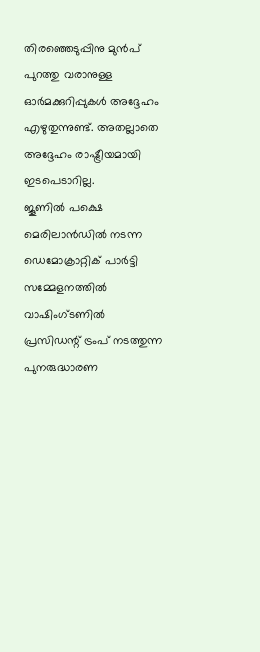തിരഞ്ഞെടുപ്പിനു മുൻപ് പുറത്തു വരാനുള്ള ഓർമക്കുറിപ്പുകൾ അദ്ദേഹം എഴുതുന്നുണ്ട്. അതല്ലാതെ അദ്ദേഹം രാഷ്ട്രീയമായി ഇടപെടാറില്ല.
ജൂണിൽ പക്ഷെ മെരിലാൻഡിൽ നടന്ന ഡെമോക്രാറ്റിക് പാർട്ടി സമ്മേളനത്തിൽ വാഷിംഗ്ടണിൽ പ്രസിഡന്റ് ട്രംപ് നടത്തുന്ന പുനരുദ്ധാരണ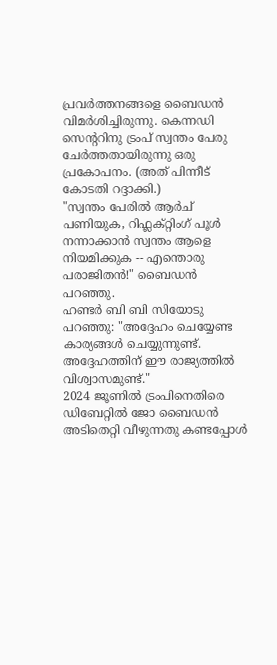പ്രവർത്തനങ്ങളെ ബൈഡൻ വിമർശിച്ചിരുന്നു. കെന്നഡി സെന്ററിനു ട്രംപ് സ്വന്തം പേരു ചേർത്തതായിരുന്നു ഒരു പ്രകോപനം. (അത് പിന്നീട് കോടതി റദ്ദാക്കി.)
"സ്വന്തം പേരിൽ ആർച് പണിയുക, റിഫ്ലക്റ്റിംഗ് പൂൾ നന്നാക്കാൻ സ്വന്തം ആളെ നിയമിക്കുക -- എന്തൊരു പരാജിതൻ!" ബൈഡൻ പറഞ്ഞു.
ഹണ്ടർ ബി ബി സിയോടു പറഞ്ഞു: "അദ്ദേഹം ചെയ്യേണ്ട കാര്യങ്ങൾ ചെയ്യുന്നുണ്ട്. അദ്ദേഹത്തിന് ഈ രാജ്യത്തിൽ വിശ്വാസമുണ്ട്."
2024 ജൂണിൽ ട്രംപിനെതിരെ ഡിബേറ്റിൽ ജോ ബൈഡൻ അടിതെറ്റി വീഴുന്നതു കണ്ടപ്പോൾ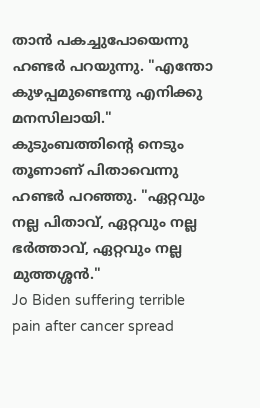താൻ പകച്ചുപോയെന്നു ഹണ്ടർ പറയുന്നു. "എന്തോ കുഴപ്പമുണ്ടെന്നു എനിക്കു മനസിലായി."
കുടുംബത്തിന്റെ നെടും തൂണാണ് പിതാവെന്നു ഹണ്ടർ പറഞ്ഞു. "ഏറ്റവും നല്ല പിതാവ്, ഏറ്റവും നല്ല ഭർത്താവ്, ഏറ്റവും നല്ല മുത്തശ്ശൻ."
Jo Biden suffering terrible pain after cancer spread